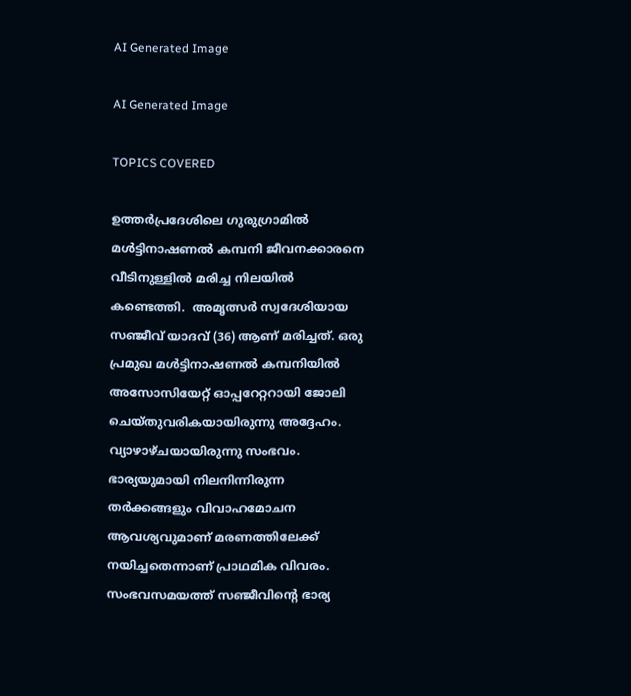AI Generated Image

AI Generated Image

TOPICS COVERED

ഉത്തർപ്രദേശിലെ ഗുരുഗ്രാമിൽ മൾട്ടിനാഷണൽ കമ്പനി ജീവനക്കാരനെ വീടിനുള്ളിൽ മരിച്ച നിലയിൽ കണ്ടെത്തി.  അമൃത്സർ സ്വദേശിയായ സഞ്ജീവ് യാദവ് (36) ആണ് മരിച്ചത്. ഒരു പ്രമുഖ മൾട്ടിനാഷണൽ കമ്പനിയിൽ അസോസിയേറ്റ് ഓപ്പറേറ്ററായി ജോലി ചെയ്തുവരികയായിരുന്നു അദ്ദേഹം. വ്യാഴാഴ്ചയായിരുന്നു സംഭവം. ഭാര്യയുമായി നിലനിന്നിരുന്ന തർക്കങ്ങളും വിവാഹമോചന ആവശ്യവുമാണ് മരണത്തിലേക്ക് നയിച്ചതെന്നാണ് പ്രാഥമിക വിവരം. സംഭവസമയത്ത് സഞ്ജീവിന്റെ ഭാര്യ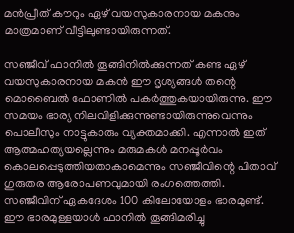മൻപ്രീത് കൗറും ഏഴ് വയസുകാരനായ മകനും മാത്രമാണ് വീട്ടിലുണ്ടായിരുന്നത്.

സഞ്ജീവ് ഫാനിൽ തൂങ്ങിനിൽക്കുന്നത് കണ്ട ഏഴ് വയസുകാരനായ മകൻ ഈ ദൃശ്യങ്ങൾ തന്റെ മൊബൈൽ ഫോണിൽ പകർത്തുകയായിരുന്നു. ഈ സമയം ഭാര്യ നിലവിളിക്കുന്നുണ്ടായിരുന്നുവെന്നും പൊലീസും നാട്ടുകാരും വ്യക്തമാക്കി. എന്നാല്‍‌ ഇത് ആത്മഹത്യയല്ലെന്നും മരുമകൾ മനപ്പൂർവം കൊലപ്പെടുത്തിയതാകാമെന്നും സഞ്ജീവിന്റെ പിതാവ് ഗുരുതര ആരോപണവുമായി രംഗത്തെത്തി. സഞ്ജീവിന് ഏകദേശം 100 കിലോയോളം ഭാരമുണ്ട്. ഈ ഭാരമുള്ളയാൾ ഫാനിൽ തൂങ്ങിമരിച്ചു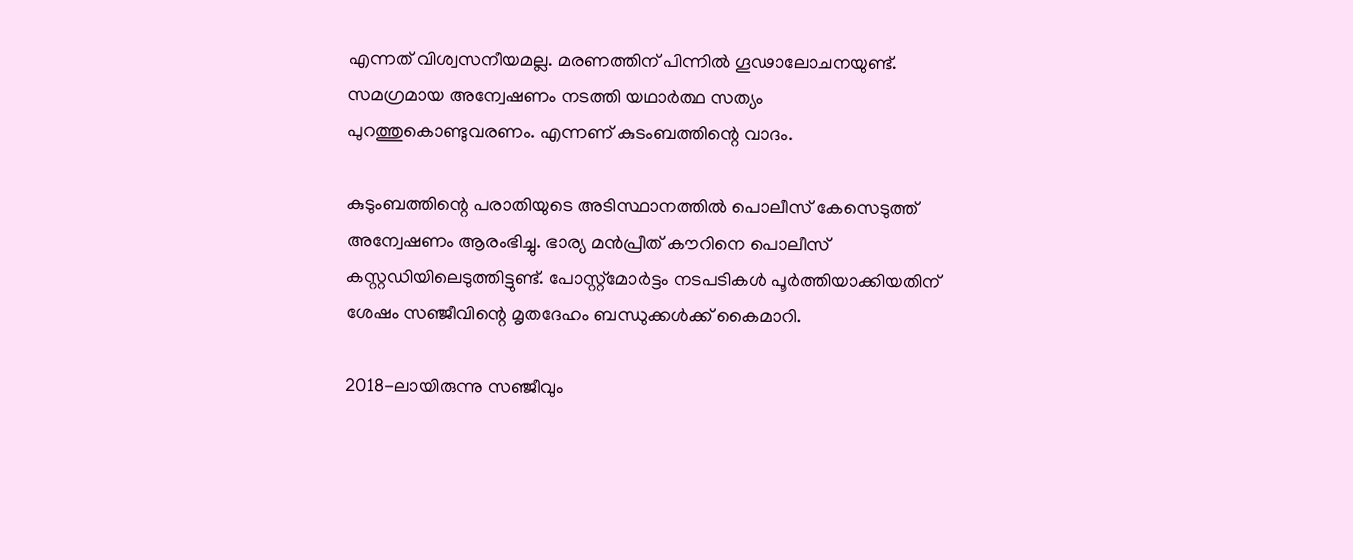എന്നത് വിശ്വസനീയമല്ല. മരണത്തിന് പിന്നിൽ ഗൂഢാലോചനയുണ്ട്. സമഗ്രമായ അന്വേഷണം നടത്തി യഥാർത്ഥ സത്യം പുറത്തുകൊണ്ടുവരണം. എന്നണ് കുടംബത്തിന്റെ വാദം‌.

കുടുംബത്തിന്റെ പരാതിയുടെ അടിസ്ഥാനത്തിൽ പൊലീസ് കേസെടുത്ത് അന്വേഷണം ആരംഭിച്ചു. ഭാര്യ മൻപ്രീത് കൗറിനെ പൊലീസ് കസ്റ്റഡിയിലെടുത്തിട്ടുണ്ട്. പോസ്റ്റ്‌മോർട്ടം നടപടികൾ പൂർത്തിയാക്കിയതിന് ശേഷം സഞ്ജീവിന്റെ മൃതദേഹം ബന്ധുക്കൾക്ക് കൈമാറി.

2018-ലായിരുന്നു സഞ്ജീവും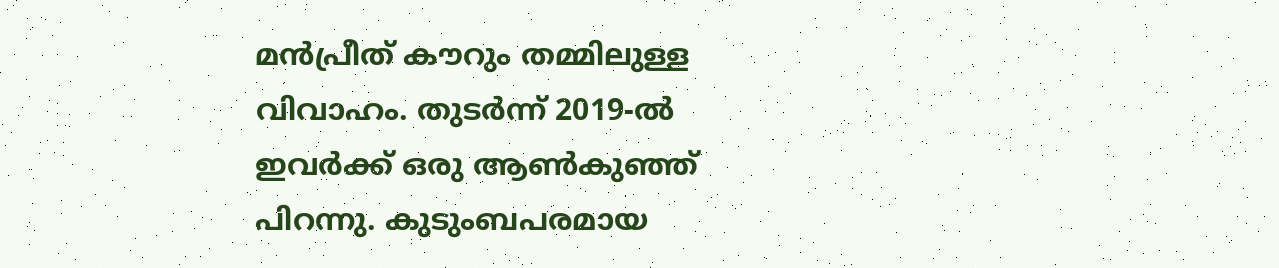മൻപ്രീത് കൗറും തമ്മിലുള്ള വിവാഹം. തുടർന്ന് 2019-ൽ ഇവർക്ക് ഒരു ആൺകുഞ്ഞ് പിറന്നു. കുടുംബപരമായ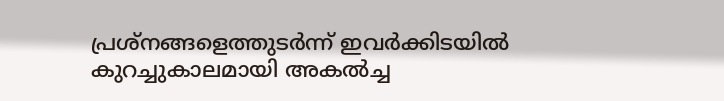പ്രശ്നങ്ങളെത്തുടർന്ന് ഇവർക്കിടയിൽ കുറച്ചുകാലമായി അകൽച്ച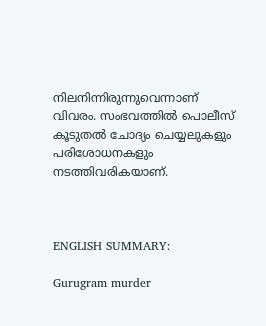നിലനിന്നിരുന്നുവെന്നാണ് വിവരം. സംഭവത്തിൽ പൊലീസ് കൂടുതൽ ചോദ്യം ചെയ്യലുകളും പരിശോധനകളും നടത്തിവരികയാണ്.



ENGLISH SUMMARY:

Gurugram murder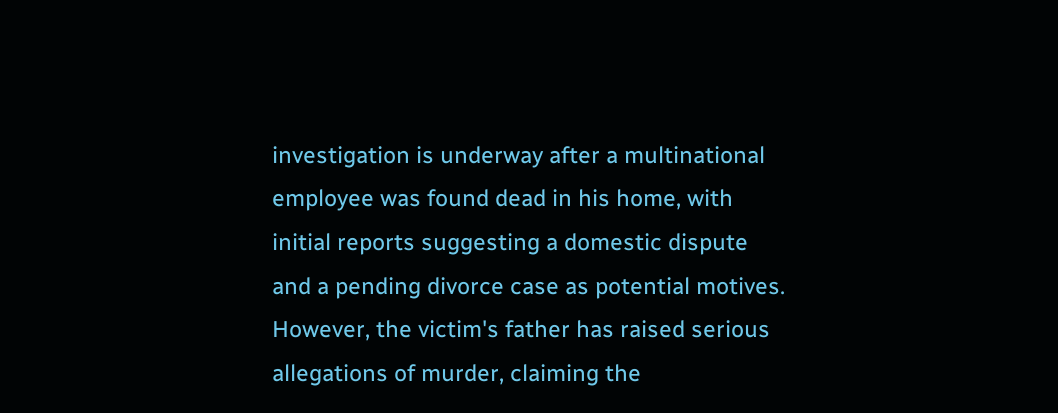investigation is underway after a multinational employee was found dead in his home, with initial reports suggesting a domestic dispute and a pending divorce case as potential motives. However, the victim's father has raised serious allegations of murder, claiming the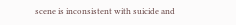scene is inconsistent with suicide and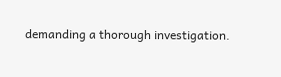demanding a thorough investigation.